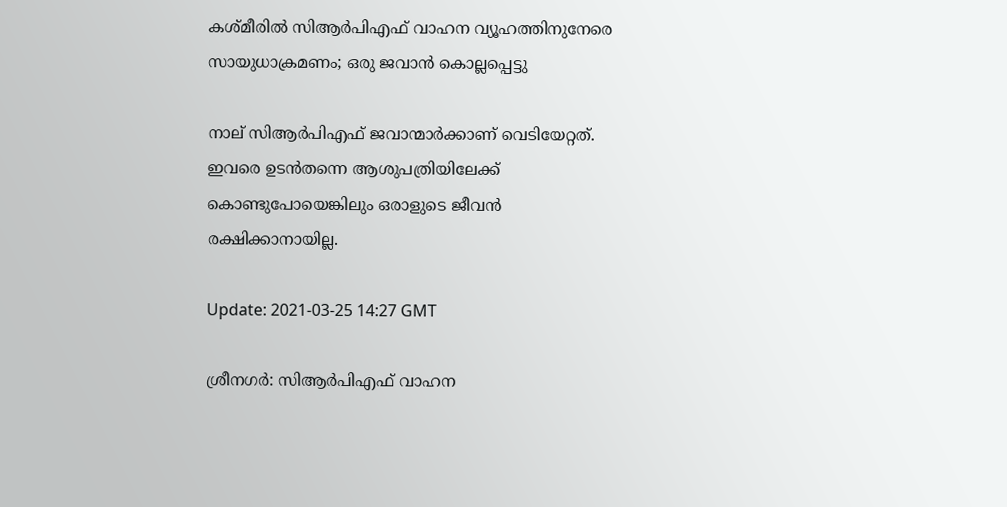കശ്മീരില്‍ സിആര്‍പിഎഫ് വാഹന വ്യൂഹത്തിനുനേരെ സായുധാക്രമണം; ഒരു ജവാൻ കൊല്ലപ്പെട്ടു

നാല് സിആര്‍പിഎഫ് ജവാന്മാര്‍ക്കാണ് വെടിയേറ്റത്. ഇവരെ ഉടന്‍തന്നെ ആശുപത്രിയിലേക്ക് കൊണ്ടുപോയെങ്കിലും ഒരാളുടെ ജീവന്‍ രക്ഷിക്കാനായില്ല.

Update: 2021-03-25 14:27 GMT

ശ്രീനഗര്‍: സിആര്‍പിഎഫ് വാഹന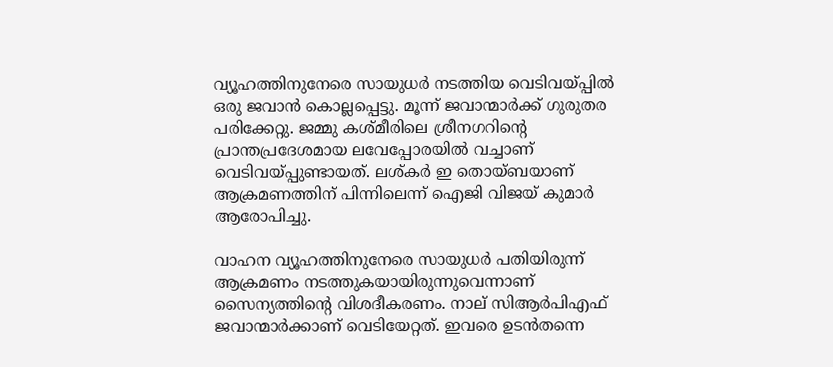വ്യൂഹത്തിനുനേരെ സായുധർ നടത്തിയ വെടിവയ്പ്പില്‍ ഒരു ജവാന്‍ കൊല്ലപ്പെട്ടു. മൂന്ന് ജവാന്മാര്‍ക്ക് ഗുരുതര പരിക്കേറ്റു. ജമ്മു കശ്മീരിലെ ശ്രീനഗറിന്റെ പ്രാന്തപ്രദേശമായ ലവേപ്പോരയില്‍ വച്ചാണ് വെടിവയ്പ്പുണ്ടായത്. ലശ്കര്‍ ഇ തൊയ്ബയാണ് ആക്രമണത്തിന് പിന്നിലെന്ന് ഐജി വിജയ് കുമാര്‍ ആരോപിച്ചു.

വാഹന വ്യൂഹത്തിനുനേരെ സായുധർ പതിയിരുന്ന് ആക്രമണം നടത്തുകയായിരുന്നുവെന്നാണ് സൈന്യത്തിന്റെ വിശദീകരണം. നാല് സിആര്‍പിഎഫ് ജവാന്മാര്‍ക്കാണ് വെടിയേറ്റത്. ഇവരെ ഉടന്‍തന്നെ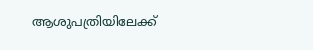ആശുപത്രിയിലേക്ക്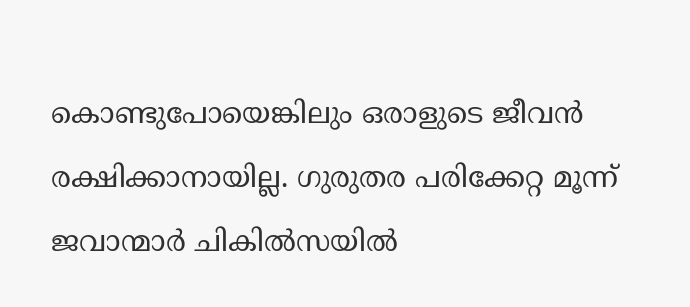കൊണ്ടുപോയെങ്കിലും ഒരാളുടെ ജീവന്‍ രക്ഷിക്കാനായില്ല. ഗുരുതര പരിക്കേറ്റ മൂന്ന് ജവാന്മാര്‍ ചികിൽസയില്‍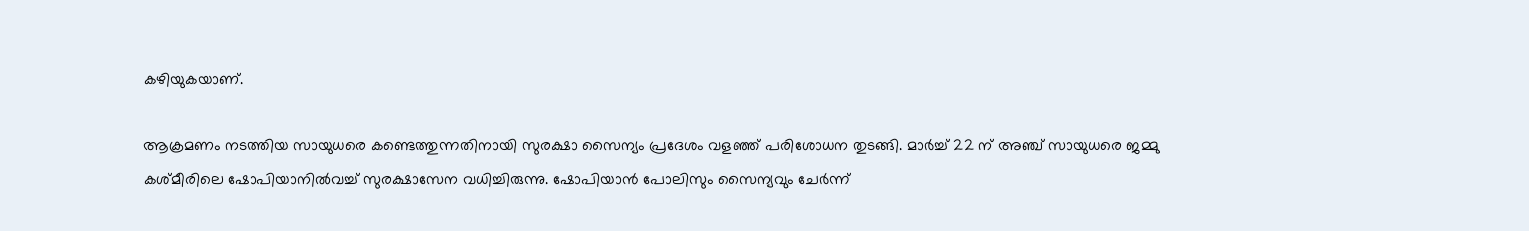കഴിയുകയാണ്.

ആക്രമണം നടത്തിയ സായുധരെ കണ്ടെത്തുന്നതിനായി സുരക്ഷാ സൈന്യം പ്രദേശം വളഞ്ഞ് പരിശോധന തുടങ്ങി. മാര്‍ച്ച് 22 ന് അഞ്ച് സായുധരെ ജമ്മു കശ്മീരിലെ ഷോപിയാനില്‍വച്ച് സുരക്ഷാസേന വധിച്ചിരുന്നു. ഷോപിയാന്‍ പോലിസും സൈന്യവും ചേര്‍ന്ന്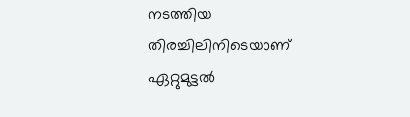നടത്തിയ തിരച്ചിലിനിടെയാണ് ഏറ്റുമുട്ടല്‍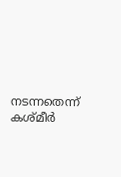നടന്നതെന്ന് കശ്മീര്‍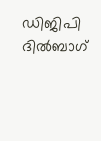ഡിജിപി ദില്‍ബാഗ്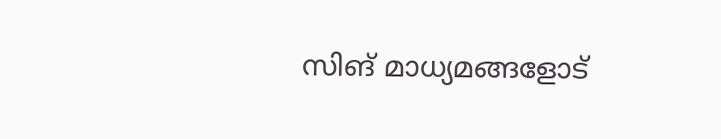സിങ് മാധ്യമങ്ങളോട്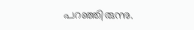പറഞ്ഞിരുന്നു.